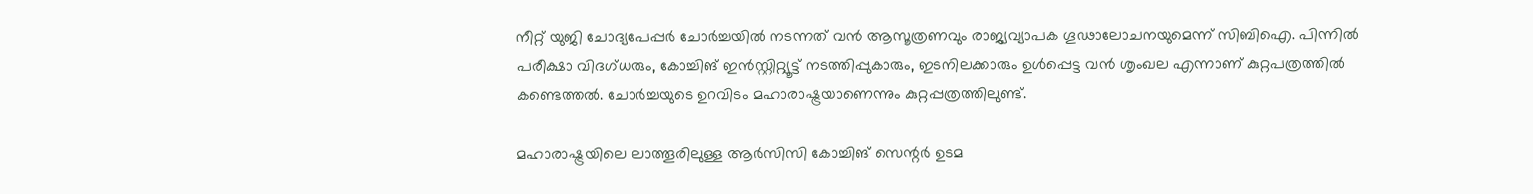നീറ്റ് യുജി ചോദ്യപേപ്പര്‍ ചോര്‍ച്ചയില്‍ നടന്നത് വന്‍ ആസൂത്രണവും രാജ്യവ്യാപക ഗൂഢാലോചനയുമെന്ന് സിബിഐ. പിന്നില്‍ പരീക്ഷാ വിദഗ്ധരും, കോച്ചിങ് ഇന്‍സ്റ്റിറ്റ്യൂട്ട് നടത്തിപ്പുകാരും, ഇടനിലക്കാരും ഉള്‍പ്പെട്ട വന്‍ ശൃംഖല എന്നാണ് കുറ്റപത്രത്തില്‍ കണ്ടെത്തല്‍. ചോര്‍ച്ചയുടെ ഉറവിടം മഹാരാഷ്ട്രയാണെന്നും കുറ്റപ്പത്രത്തിലുണ്ട്.

മഹാരാഷ്ട്രയിലെ ലാത്തൂരിലുള്ള ആര്‍സിസി കോച്ചിങ് സെന്റര്‍ ഉടമ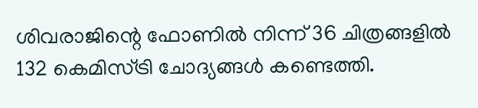ശിവരാജിന്റെ ഫോണില്‍ നിന്ന് 36 ചിത്രങ്ങളില്‍ 132 കെമിസ്ട്രി ചോദ്യങ്ങള്‍ കണ്ടെത്തി.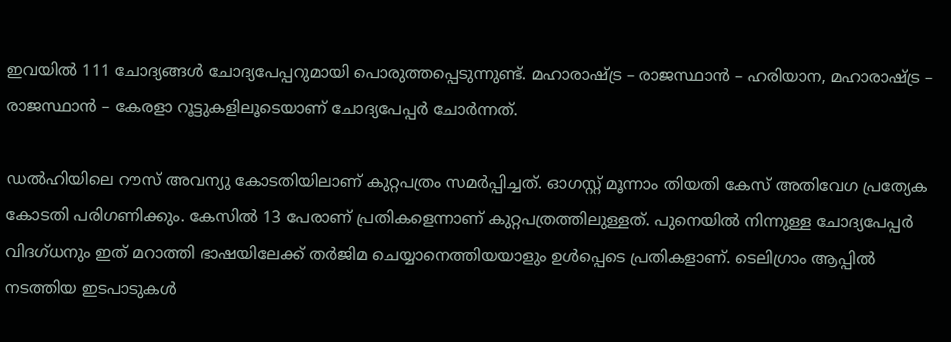ഇവയില്‍ 111 ചോദ്യങ്ങള്‍ ചോദ്യപേപ്പറുമായി പൊരുത്തപ്പെടുന്നുണ്ട്. മഹാരാഷ്ട്ര – രാജസ്ഥാന്‍ – ഹരിയാന, മഹാരാഷ്ട്ര – രാജസ്ഥാന്‍ – കേരളാ റൂട്ടുകളിലൂടെയാണ് ചോദ്യപേപ്പര്‍ ചോര്‍ന്നത്.

ഡല്‍ഹിയിലെ റൗസ് അവന്യു കോടതിയിലാണ് കുറ്റപത്രം സമര്‍പ്പിച്ചത്. ഓഗസ്റ്റ് മൂന്നാം തിയതി കേസ് അതിവേഗ പ്രത്യേക കോടതി പരിഗണിക്കും. കേസില്‍ 13 പേരാണ് പ്രതികളെന്നാണ് കുറ്റപത്രത്തിലുള്ളത്. പുനെയില്‍ നിന്നുള്ള ചോദ്യപേപ്പര്‍ വിദഗ്ധനും ഇത് മറാത്തി ഭാഷയിലേക്ക് തര്‍ജിമ ചെയ്യാനെത്തിയയാളും ഉള്‍പ്പെടെ പ്രതികളാണ്. ടെലിഗ്രാം ആപ്പില്‍ നടത്തിയ ഇടപാടുകള്‍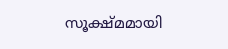സൂക്ഷ്മമായി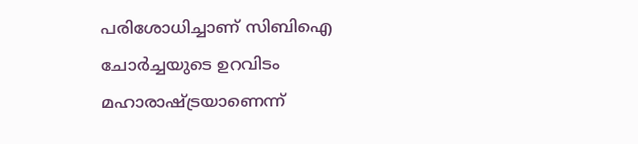പരിശോധിച്ചാണ് സിബിഐ ചോര്‍ച്ചയുടെ ഉറവിടം മഹാരാഷ്ട്രയാണെന്ന്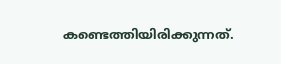കണ്ടെത്തിയിരിക്കുന്നത്.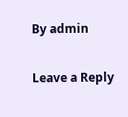By admin

Leave a Reply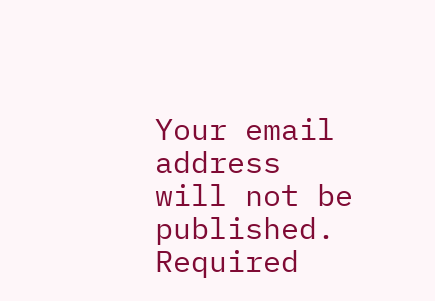Your email address will not be published. Required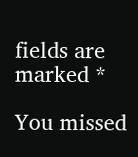fields are marked *

You missed